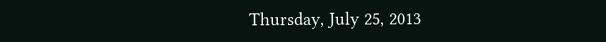Thursday, July 25, 2013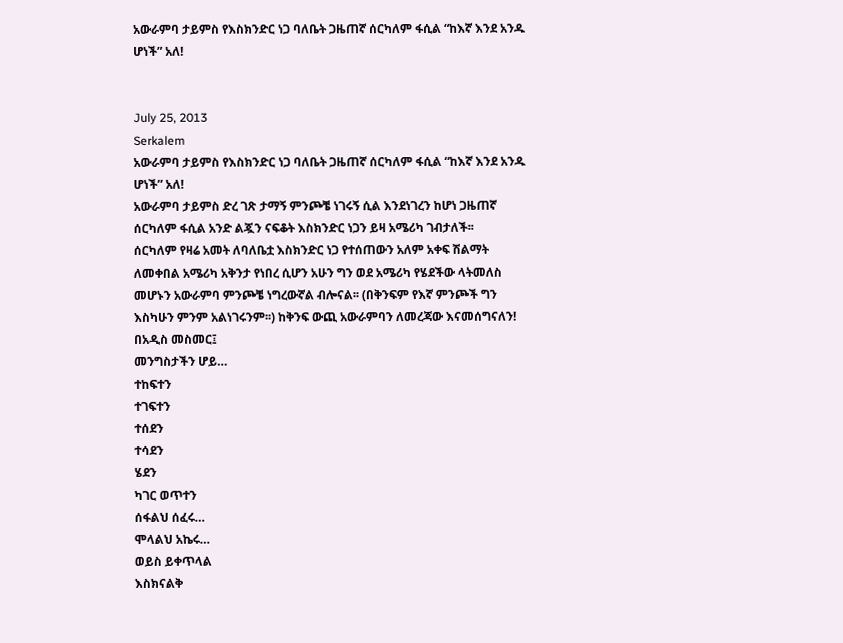አውራምባ ታይምስ የእስክንድር ነጋ ባለቤት ጋዜጠኛ ሰርካለም ፋሲል “ከእኛ እንደ አንዱ ሆነች” አለ!


July 25, 2013
Serkalem
አውራምባ ታይምስ የእስክንድር ነጋ ባለቤት ጋዜጠኛ ሰርካለም ፋሲል “ከእኛ እንደ አንዱ ሆነች” አለ!
አውራምባ ታይምስ ድረ ገጽ ታማኝ ምንጮቼ ነገሩኝ ሲል እንደነገረን ከሆነ ጋዜጠኛ ሰርካለም ፋሲል አንድ ልጇን ናፍቆት እስክንድር ነጋን ይዛ አሜሪካ ገብታለች፡፡
ሰርካለም የዛሬ አመት ለባለቤቷ እስክንድር ነጋ የተሰጠውን አለም አቀፍ ሽልማት ለመቀበል አሜሪካ አቅንታ የነበረ ሲሆን አሁን ግን ወደ አሜሪካ የሄደችው ላትመለስ መሆኑን አውራምባ ምንጮቼ ነግረውኛል ብሎናል፡፡ (በቅንፍም የእኛ ምንጮች ግን እስካሁን ምንም አልነገሩንም፡፡) ከቅንፍ ውጪ አውራምባን ለመረጃው እናመሰግናለን!  በአዲስ መስመር፤
መንግስታችን ሆይ…
ተከፍተን
ተገፍተን
ተሰደን
ተሳደን
ሄደን
ካገር ወጥተን
ሰፋልህ ሰፈሩ…
ሞላልህ አኬሩ…
ወይስ ይቀጥላል
እስክናልቅ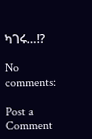ካገሩ…!?

No comments:

Post a Comment